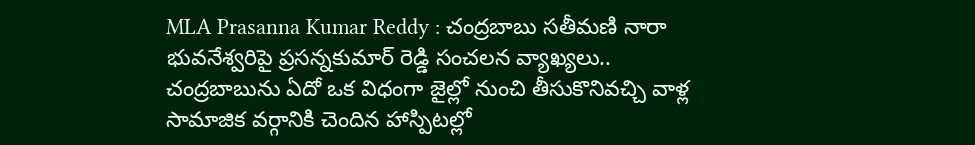MLA Prasanna Kumar Reddy : చంద్రబాబు సతీమణి నారా భువనేశ్వరిపై ప్రసన్నకుమార్ రెడ్డి సంచలన వ్యాఖ్యలు..
చంద్రబాబును ఏదో ఒక విధంగా జైల్లో నుంచి తీసుకొనివచ్చి వాళ్ల సామాజిక వర్గానికి చెందిన హాస్పిటల్లో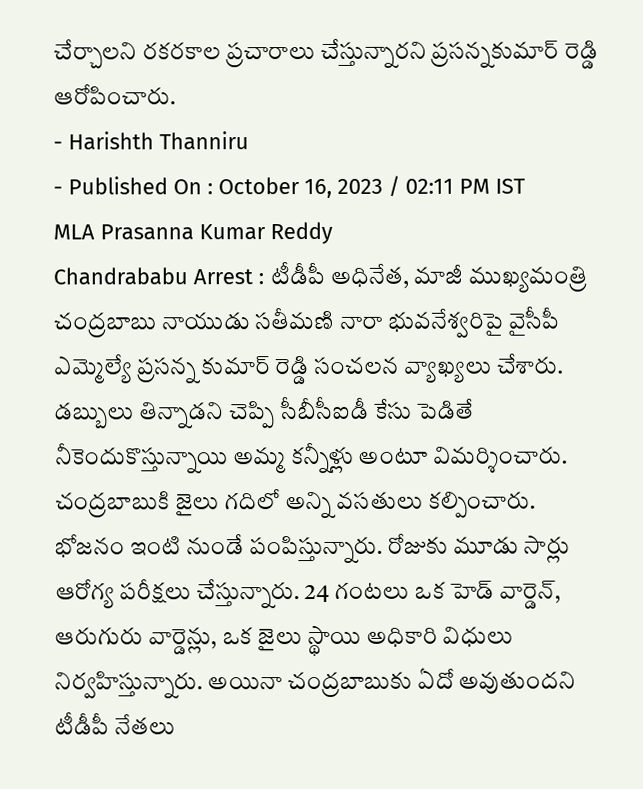చేర్చాలని రకరకాల ప్రచారాలు చేస్తున్నారని ప్రసన్నకుమార్ రెడ్డి ఆరోపించారు.
- Harishth Thanniru
- Published On : October 16, 2023 / 02:11 PM IST
MLA Prasanna Kumar Reddy
Chandrababu Arrest : టీడీపీ అధినేత, మాజీ ముఖ్యమంత్రి చంద్రబాబు నాయుడు సతీమణి నారా భువనేశ్వరిపై వైసీపీ ఎమ్మెల్యే ప్రసన్న కుమార్ రెడ్డి సంచలన వ్యాఖ్యలు చేశారు. డబ్బులు తిన్నాడని చెప్పి సీబీసీఐడీ కేసు పెడితే నీకెందుకొస్తున్నాయి అమ్మ కన్నీళ్లు అంటూ విమర్శించారు. చంద్రబాబుకి జైలు గదిలో అన్ని వసతులు కల్పించారు. భోజనం ఇంటి నుండే పంపిస్తున్నారు. రోజుకు మూడు సార్లు ఆరోగ్య పరీక్షలు చేస్తున్నారు. 24 గంటలు ఒక హెడ్ వార్డెన్, ఆరుగురు వార్డెన్లు, ఒక జైలు స్థాయి అధికారి విధులు నిర్వహిస్తున్నారు. అయినా చంద్రబాబుకు ఏదో అవుతుందని టీడీపీ నేతలు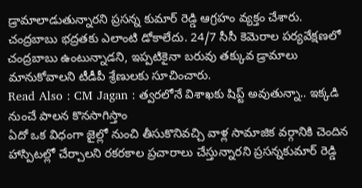డ్రామాలాడుతున్నారని ప్రసన్న కుమార్ రెడ్డి ఆగ్రహం వ్యక్తం చేశారు. చంద్రబాబు భద్రతకు ఎలాంటి డోకాలేదు. 24/7 సీసీ కెమెరాల పర్యవేక్షణలో చంద్రబాబు ఉంటున్నాడని, ఇప్పటికైనా బరువు తక్కువ డ్రామాలు మానుకోవాలని టీడీపీ శ్రేణులకు సూచించారు.
Read Also : CM Jagan : త్వరలోనే విశాఖకు షిప్ట్ అవుతున్నా.. ఇక్కడి నుంచే పాలన కొనసాగిస్తాం
ఏదో ఒక విధంగా జైల్లో నుంచి తీసుకొనివచ్చి వాళ్ల సామాజిక వర్గానికి చెందిన హాస్పిటల్లో చేర్చాలని రకరకాల ప్రచారాలు చేస్తున్నారని ప్రసన్నకుమార్ రెడ్డి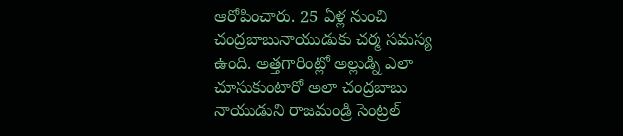ఆరోపించారు. 25 ఏళ్ల నుంచి చంద్రబాబునాయుడుకు చర్మ సమస్య ఉంది. అత్తగారింట్లో అల్లుడ్ని ఎలా చూసుకుంటారో అలా చంద్రబాబు నాయుడుని రాజమండ్రి సెంట్రల్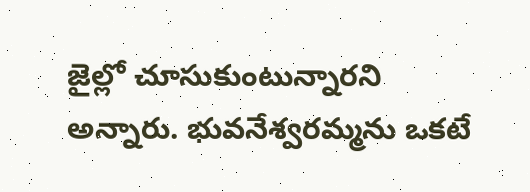జైల్లో చూసుకుంటున్నారని అన్నారు. భువనేశ్వరమ్మను ఒకటే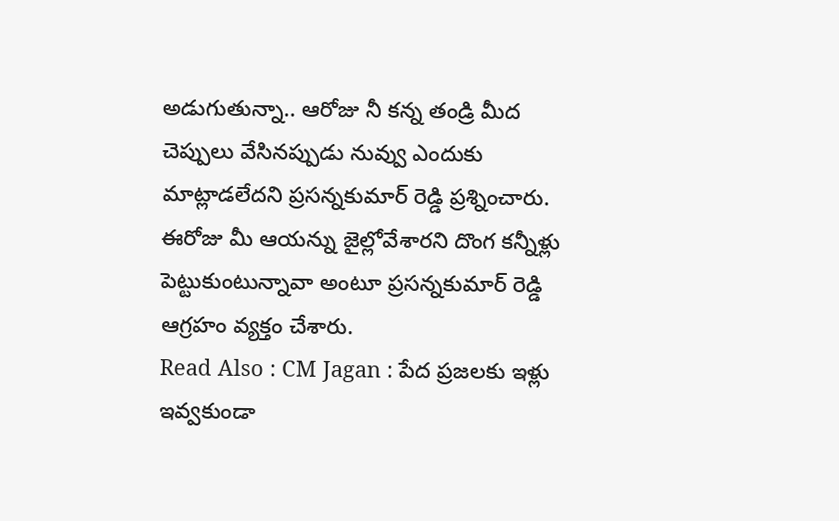అడుగుతున్నా.. ఆరోజు నీ కన్న తండ్రి మీద చెప్పులు వేసినప్పుడు నువ్వు ఎందుకు మాట్లాడలేదని ప్రసన్నకుమార్ రెడ్డి ప్రశ్నించారు. ఈరోజు మీ ఆయన్ను జైల్లోవేశారని దొంగ కన్నీళ్లు పెట్టుకుంటున్నావా అంటూ ప్రసన్నకుమార్ రెడ్డి ఆగ్రహం వ్యక్తం చేశారు.
Read Also : CM Jagan : పేద ప్రజలకు ఇళ్లు ఇవ్వకుండా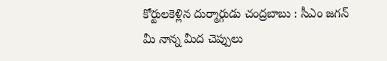కోర్టులకెళ్లిన దుర్మార్గుడు చంద్రబాబు : సీఎం జగన్
మీ నాన్న మీద చెప్పులు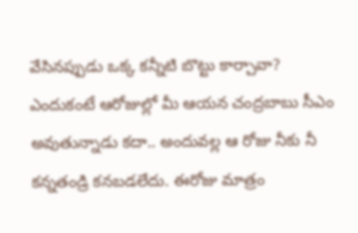వేసినప్పుడు ఒక్క కన్నీటి బొట్టు కార్చావా? ఎందుకంటే ఆరోజుల్లో మీ ఆయన చంద్రబాబు సీఎం అవుతున్నాడు కదా.. అందువల్ల ఆ రోజు నీకు నీ కన్నతండ్రి కనబడలేదు. ఈరోజు మాత్రం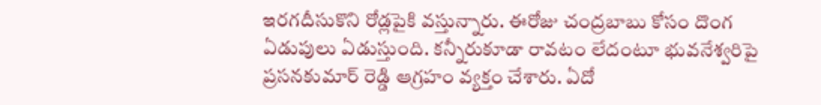ఇరగదీసుకొని రోడ్లపైకి వస్తున్నారు. ఈరోజు చంద్రబాబు కోసం దొంగ ఏడుపులు ఏడుస్తుంది. కన్నీరుకూడా రావటం లేదంటూ భువనేశ్వరిపై ప్రసనకుమార్ రెడ్డి ఆగ్రహం వ్యక్తం చేశారు. ఏదో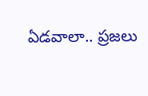ఏడవాలా.. ప్రజలు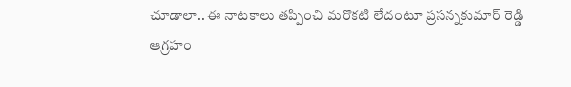చూడాలా.. ఈ నాటకాలు తప్పించి మరొకటి లేదంటూ ప్రసన్నకుమార్ రెడ్డి ఆగ్రహం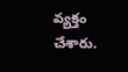వ్యక్తం చేశారు.